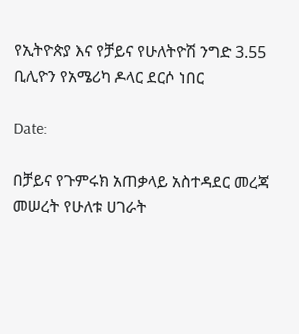የኢትዮጵያ እና የቻይና የሁለትዮሽ ንግድ 3.55 ቢሊዮን የአሜሪካ ዶላር ደርሶ ነበር

Date:

በቻይና የጉምሩክ አጠቃላይ አስተዳደር መረጃ መሠረት የሁለቱ ሀገራት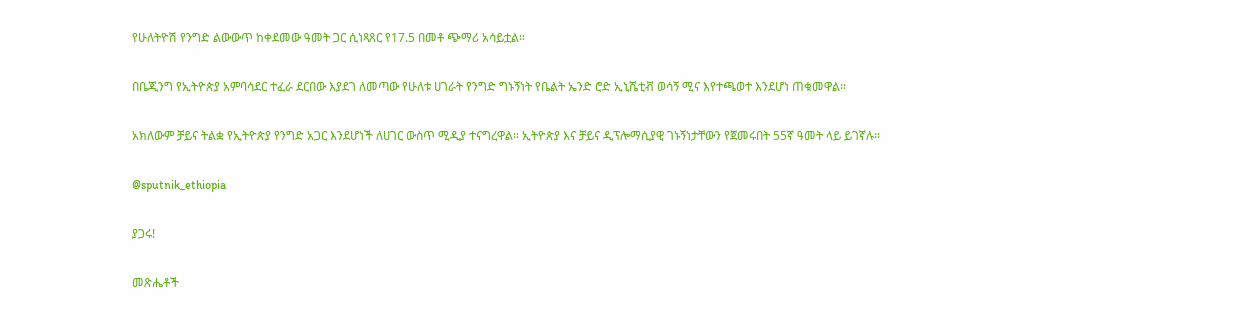የሁለትዮሽ የንግድ ልውውጥ ከቀደመው ዓመት ጋር ሲነጻጸር የ17.5 በመቶ ጭማሪ አሳይቷል።

በቤጂንግ የኢትዮጵያ አምባሳደር ተፈራ ደርበው እያደገ ለመጣው የሁለቱ ሀገራት የንግድ ግኑኝነት የቤልት ኤንድ ሮድ ኢኒሼቲቭ ወሳኝ ሚና እየተጫወተ እንደሆነ ጠቁመዋል፡፡

አክለውም ቻይና ትልቋ የኢትዮጵያ የንግድ አጋር እንደሆነች ለሀገር ውስጥ ሚዲያ ተናግረዋል። ኢትዮጵያ እና ቻይና ዲፕሎማሲያዊ ገኑኝነታቸውን የጀመሩበት 55ኛ ዓመት ላይ ይገኛሉ፡፡

@sputnik_ethiopia

ያጋሩ!

መጽሔቶች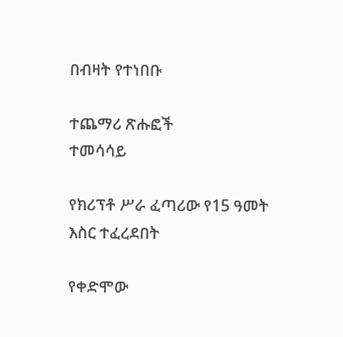በብዛት የተነበቡ

ተጨማሪ ጽሑፎች
ተመሳሳይ

የክሪፕቶ ሥራ ፈጣሪው የ15 ዓመት እስር ተፈረደበት

የቀድሞው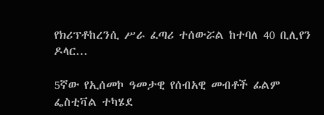የክሪፕቶከረንሲ ሥራ ፈጣሪ ተሰውሯል ከተባለ 40 ቢሊየን ዶላር...

5ኛው የኢሰመኮ ዓመታዊ የሰብአዊ መብቶች ፊልም ፌስቲቫል ተካሄደ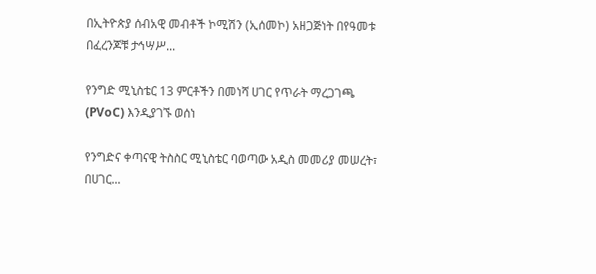በኢትዮጵያ ሰብአዊ መብቶች ኮሚሽን (ኢሰመኮ) አዘጋጅነት በየዓመቱ በፈረንጆቹ ታኅሣሥ...

የንግድ ሚኒስቴር 13 ምርቶችን በመነሻ ሀገር የጥራት ማረጋገጫ (PVoC) እንዲያገኙ ወሰነ

የንግድና ቀጣናዊ ትስስር ሚኒስቴር ባወጣው አዲስ መመሪያ መሠረት፣ በሀገር...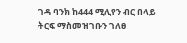ገዳ ባንክ ከ444 ሚሊየን ብር በላይ ትርፍ ማስመዝገቡን ገለፀ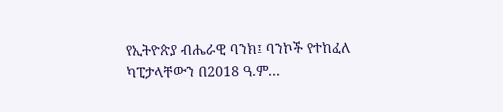የኢትዮጵያ ብሔራዊ ባንክ፤ ባንኮች የተከፈለ ካፒታላቸውን በ2018 ዓ.ም...